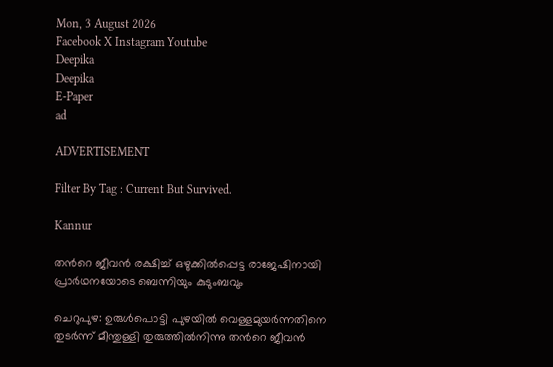Mon, 3 August 2026
Facebook X Instagram Youtube
Deepika
Deepika
E-Paper
ad

ADVERTISEMENT

Filter By Tag : Current But Survived.

Kannur

തന്‍റെ ജീവൻ രക്ഷിച്ച് ഒഴുക്കിൽപ്പെട്ട രാജേഷിനായി പ്രാർഥനയോടെ ബെന്നിയും കുടുംബവും

ചെറുപുഴ: ഉരുൾപൊട്ടി പുഴയിൽ വെള്ളമുയർന്നതിനെ തുടർന്ന് മീന്തുള്ളി തുരുത്തിൽനിന്നു തന്‍റെ ജീവൻ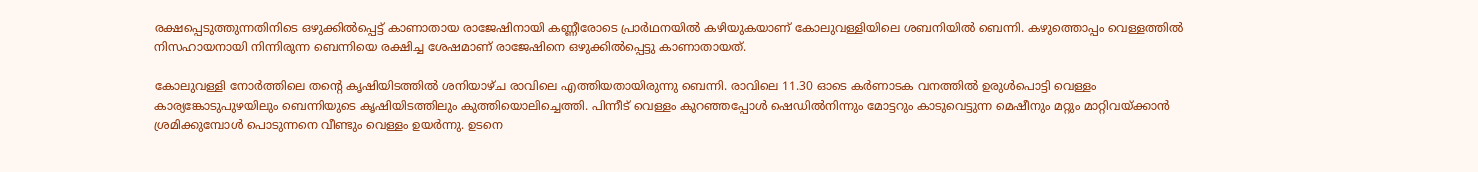രക്ഷപ്പെടുത്തുന്നതിനിടെ ഒഴുക്കിൽപ്പെട്ട് കാണാതായ രാജേഷിനായി കണ്ണീരോടെ പ്രാർഥനയിൽ കഴിയുകയാണ് കോലുവള്ളിയിലെ ശബനിയിൽ ബെന്നി. കഴുത്തൊപ്പം വെള്ളത്തിൽ നിസഹായനായി നിന്നിരുന്ന ബെന്നിയെ രക്ഷിച്ച ശേഷമാണ് രാജേഷിനെ ഒഴുക്കിൽപ്പെട്ടു കാണാതായത്.

കോലുവള്ളി നോർത്തിലെ തന്‍റെ കൃഷിയിടത്തിൽ ശനിയാഴ്ച രാവിലെ എത്തിയതായിരുന്നു ബെന്നി. രാവിലെ 11.30 ഓടെ കർണാടക വനത്തിൽ ഉരുൾപൊട്ടി വെള്ളം കാര്യങ്കോടുപുഴയിലും ബെന്നിയുടെ കൃഷിയിടത്തിലും കുത്തിയൊലിച്ചെത്തി. പിന്നീട് വെള്ളം കുറഞ്ഞപ്പോൾ ഷെഡിൽനിന്നും മോട്ടറും കാടുവെട്ടുന്ന മെഷീനും മറ്റും മാറ്റിവയ്ക്കാൻ ശ്രമിക്കുമ്പോൾ പൊടുന്നനെ വീണ്ടും വെള്ളം ഉയർന്നു. ഉടനെ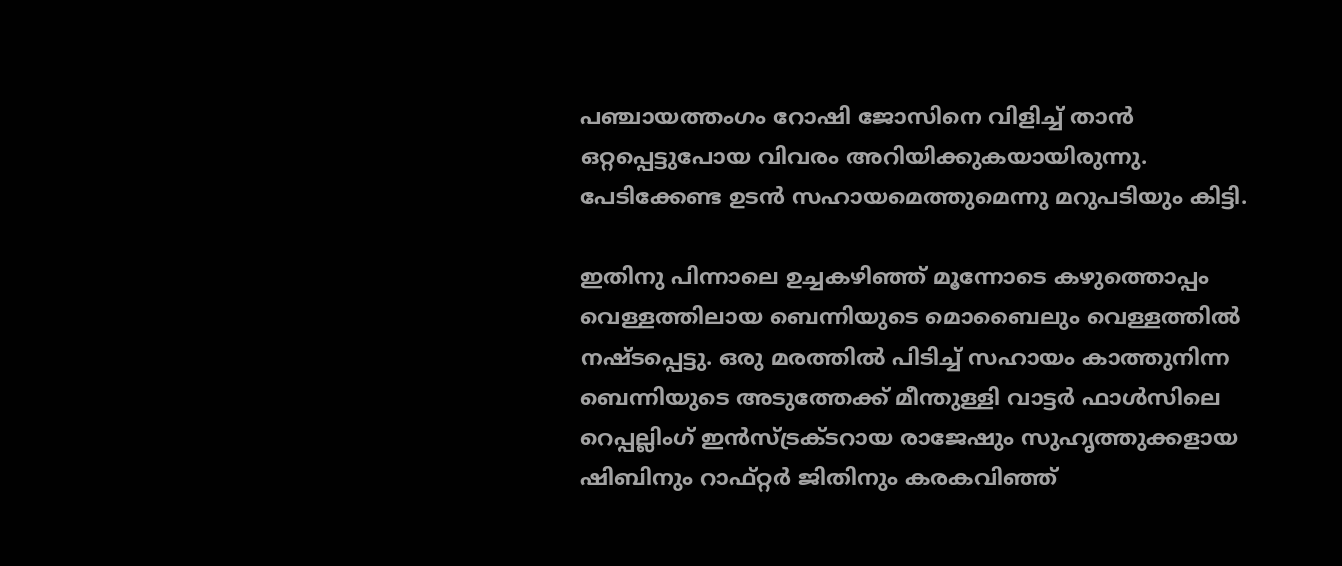പഞ്ചായത്തംഗം റോഷി ജോസിനെ വിളിച്ച് താൻ ഒറ്റപ്പെട്ടുപോയ വിവരം അറിയിക്കുകയായിരുന്നു. പേടിക്കേണ്ട ഉടൻ സഹായമെത്തുമെന്നു മറുപടിയും കിട്ടി.

ഇതിനു പിന്നാലെ ഉച്ചകഴിഞ്ഞ് മൂന്നോടെ കഴുത്തൊപ്പം വെള്ളത്തിലായ ബെന്നിയുടെ മൊബൈലും വെള്ളത്തിൽ നഷ്ടപ്പെട്ടു. ഒരു മരത്തിൽ പിടിച്ച് സഹായം കാത്തുനിന്ന ബെന്നിയുടെ അടുത്തേക്ക് മീന്തുള്ളി വാട്ടർ ഫാൾസിലെ റെപ്പല്ലിംഗ് ഇൻസ്ട്രക്ടറായ രാജേഷും സുഹൃത്തുക്കളായ ഷിബിനും റാഫ്റ്റർ ജിതിനും കരകവിഞ്ഞ്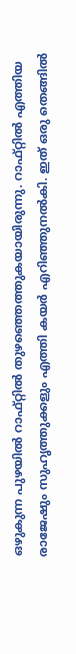ഒഴുകുന്ന പുഴയിൽ റാഫ്റ്റിൽ തുഴഞ്ഞെത്തുകയായിരുന്നു. റാഫ്റ്റിൽ എത്തിയ രാജേഷും സുഹൃത്തുക്കളും എത്തി കയർ എറിഞ്ഞുനൽകി. ഇത് ഒരു തെങ്ങിൽ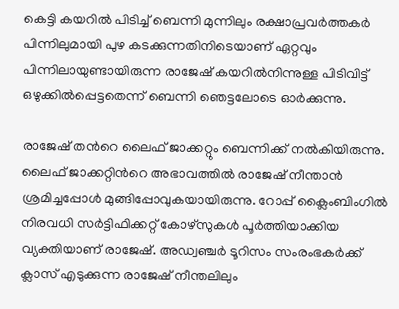കെട്ടി കയറിൽ പിടിച്ച് ബെന്നി മുന്നിലും രക്ഷാപ്രവർത്തകർ പിന്നിലുമായി പുഴ കടക്കുന്നതിനിടെയാണ് ഏറ്റവും പിന്നിലായുണ്ടായിരുന്ന രാജേഷ് കയറിൽനിന്നുള്ള പിടിവിട്ട് ഒഴുക്കിൽപ്പെട്ടതെന്ന് ബെന്നി ഞെട്ടലോടെ ഓർക്കുന്നു.

രാജേഷ് തന്‍റെ ലൈഫ് ജാക്കറ്റും ബെന്നിക്ക് നൽകിയിരുന്നു. ലൈഫ് ജാക്കറ്റിന്‍റെ അഭാവത്തിൽ രാജേഷ് നീന്താൻ ശ്രമിച്ചപ്പോൾ മുങ്ങിപ്പോവുകയായിരുന്നു. റോപ്പ് ക്ലൈംബിംഗിൽ നിരവധി സർട്ടിഫിക്കറ്റ് കോഴ്സുകൾ പൂർത്തിയാക്കിയ വ്യക്തിയാണ് രാജേഷ്. അഡ്വഞ്ചർ ടൂറിസം സംരംഭകർക്ക് ക്ലാസ് എടുക്കുന്ന രാജേഷ് നീന്തലിലും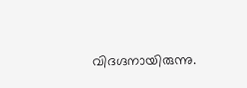വിദഗ്ദനായിരുന്നു.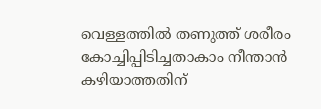വെള്ളത്തിൽ തണുത്ത് ശരീരം കോച്ചിപ്പിടിച്ചതാകാം നീന്താൻ കഴിയാത്തതിന്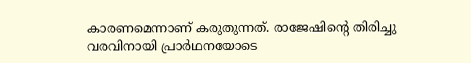കാരണമെന്നാണ് കരുതുന്നത്. രാജേഷിന്‍റെ തിരിച്ചു വരവിനായി പ്രാർഥനയോടെ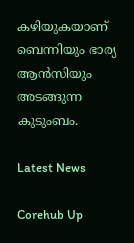കഴിയുകയാണ് ബെന്നിയും ഭാര്യ ആൻസിയും അടങ്ങുന്ന കുടുംബം.

Latest News

Corehub Up